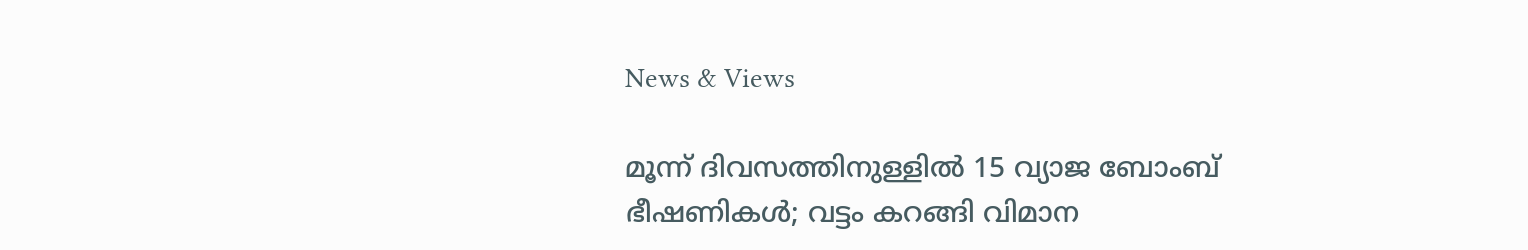News & Views

മൂന്ന്‌ ദിവസത്തിനുള്ളില്‍ 15 വ്യാജ ബോംബ് ഭീഷണികള്‍; വട്ടം കറങ്ങി വിമാന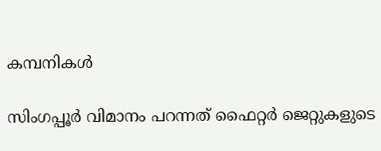കമ്പനികള്‍

സിംഗപ്പൂര്‍ വിമാനം പറന്നത് ഫൈറ്റര്‍ ജെറ്റുകളുടെ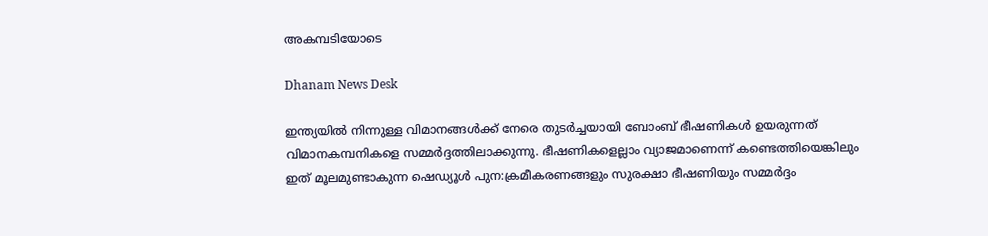അകമ്പടിയോടെ

Dhanam News Desk

ഇന്ത്യയില്‍ നിന്നുള്ള വിമാനങ്ങള്‍ക്ക് നേരെ തുടര്‍ച്ചയായി ബോംബ് ഭീഷണികള്‍ ഉയരുന്നത് വിമാനകമ്പനികളെ സമ്മര്‍ദ്ദത്തിലാക്കുന്നു. ഭീഷണികളെല്ലാം വ്യാജമാണെന്ന് കണ്ടെത്തിയെങ്കിലും ഇത് മൂലമുണ്ടാകുന്ന ഷെഡ്യൂള്‍ പുന:ക്രമീകരണങ്ങളും സുരക്ഷാ ഭീഷണിയും സമ്മർദ്ദം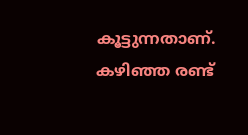കൂട്ടുന്നതാണ്. കഴിഞ്ഞ രണ്ട്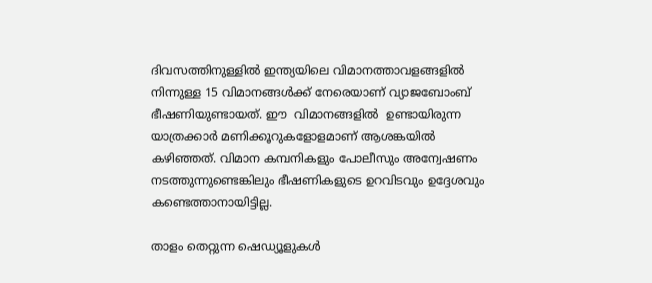ദിവസത്തിനുള്ളില്‍ ഇന്ത്യയിലെ വിമാനത്താവളങ്ങളില്‍ നിന്നുള്ള 15 വിമാനങ്ങള്‍ക്ക് നേരെയാണ് വ്യാജബോംബ് ഭീഷണിയുണ്ടായത്. ഈ  വിമാനങ്ങളിൽ  ഉണ്ടായിരുന്ന യാത്രക്കാര്‍ മണിക്കൂറുകളോളമാണ് ആശങ്കയില്‍ കഴിഞ്ഞത്. വിമാന കമ്പനികളും പോലീസും അന്വേഷണം നടത്തുന്നുണ്ടെങ്കിലും ഭീഷണികളുടെ ഉറവിടവും ഉദ്ദേശവും കണ്ടെത്താനായിട്ടില്ല.

താളം തെറ്റുന്ന ഷെഡ്യൂളുകള്‍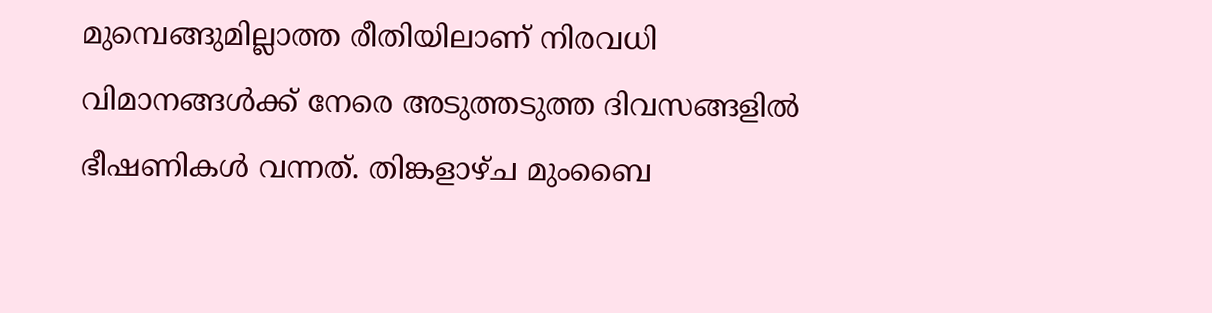മുമ്പെങ്ങുമില്ലാത്ത രീതിയിലാണ് നിരവധി വിമാനങ്ങള്‍ക്ക് നേരെ അടുത്തടുത്ത ദിവസങ്ങളില്‍ ഭീഷണികള്‍ വന്നത്. തിങ്കളാഴ്ച മുംബൈ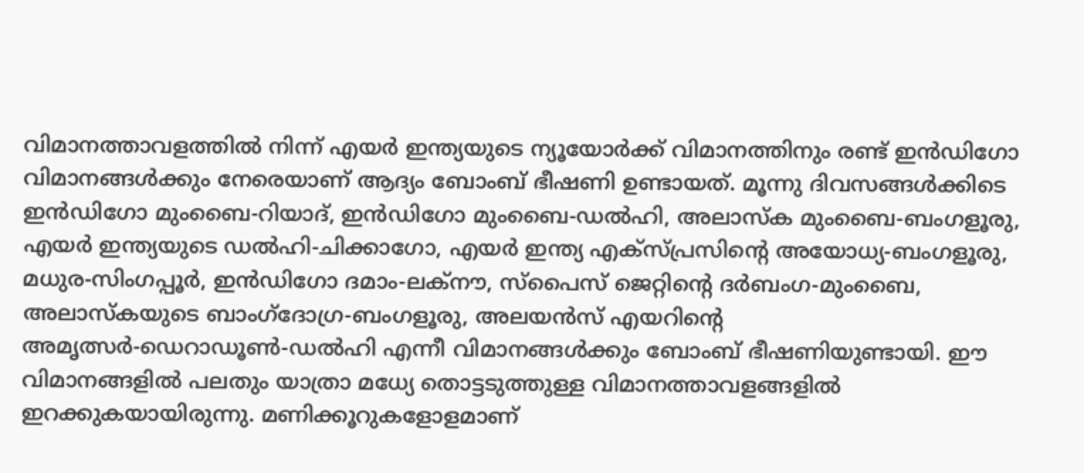വിമാനത്താവളത്തില്‍ നിന്ന് എയര്‍ ഇന്ത്യയുടെ ന്യൂയോര്‍ക്ക് വിമാനത്തിനും രണ്ട് ഇന്‍ഡിഗോ വിമാനങ്ങള്‍ക്കും നേരെയാണ് ആദ്യം ബോംബ് ഭീഷണി ഉണ്ടായത്. മൂന്നു ദിവസങ്ങള്‍ക്കിടെ ഇന്‍ഡിഗോ മുംബൈ-റിയാദ്, ഇന്‍ഡിഗോ മുംബൈ-ഡല്‍ഹി, അലാസ്‌ക മുംബൈ-ബംഗളൂരു, എയര്‍ ഇന്ത്യയുടെ ഡല്‍ഹി-ചിക്കാഗോ, എയര്‍ ഇന്ത്യ എക്‌സ്പ്രസിന്റെ അയോധ്യ-ബംഗളൂരു, മധുര-സിംഗപ്പൂര്‍, ഇന്‍ഡിഗോ ദമാം-ലക്‌നൗ, സ്‌പൈസ് ജെറ്റിന്റെ ദര്‍ബംഗ-മുംബൈ, അലാസ്‌കയുടെ ബാംഗ്‌ദോഗ്ര-ബംഗളൂരു, അലയന്‍സ് എയറിന്റെ അമൃത്സര്‍-ഡെറാഡൂണ്‍-ഡല്‍ഹി എന്നീ വിമാനങ്ങള്‍ക്കും ബോംബ് ഭീഷണിയുണ്ടായി. ഈ വിമാനങ്ങളില്‍ പലതും യാത്രാ മധ്യേ തൊട്ടടുത്തുള്ള വിമാനത്താവളങ്ങളില്‍ ഇറക്കുകയായിരുന്നു. മണിക്കൂറുകളോളമാണ്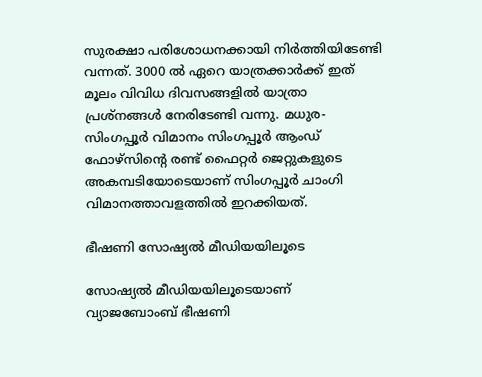സുരക്ഷാ പരിശോധനക്കായി നിര്‍ത്തിയിടേണ്ടി വന്നത്. 3000 ല്‍ ഏറെ യാത്രക്കാര്‍ക്ക് ഇത് മൂലം വിവിധ ദിവസങ്ങളില്‍ യാത്രാ പ്രശ്നങ്ങള്‍ നേരിടേണ്ടി വന്നു. മധുര-സിംഗപ്പൂര്‍ വിമാനം സിംഗപ്പൂര്‍ ആംഡ് ഫോഴ്സിന്റെ രണ്ട് ഫൈറ്റര്‍ ജെറ്റുകളുടെ അകമ്പടിയോടെയാണ് സിംഗപ്പൂര്‍ ചാംഗി വിമാനത്താവളത്തില്‍ ഇറക്കിയത്.

ഭീഷണി സോഷ്യല്‍ മീഡിയയിലൂടെ

സോഷ്യല്‍ മീഡിയയിലൂടെയാണ് വ്യാജബോംബ് ഭീഷണി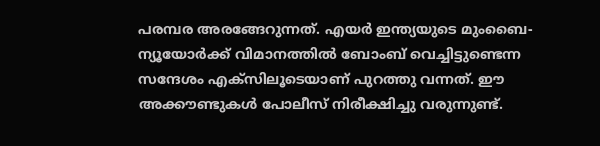പരമ്പര അരങ്ങേറുന്നത്. എയര്‍ ഇന്ത്യയുടെ മുംബൈ-ന്യൂയോര്‍ക്ക് വിമാനത്തില്‍ ബോംബ് വെച്ചിട്ടുണ്ടെന്ന സന്ദേശം എക്‌സിലൂടെയാണ് പുറത്തു വന്നത്. ഈ അക്കൗണ്ടുകള്‍ പോലീസ് നിരീക്ഷിച്ചു വരുന്നുണ്ട്.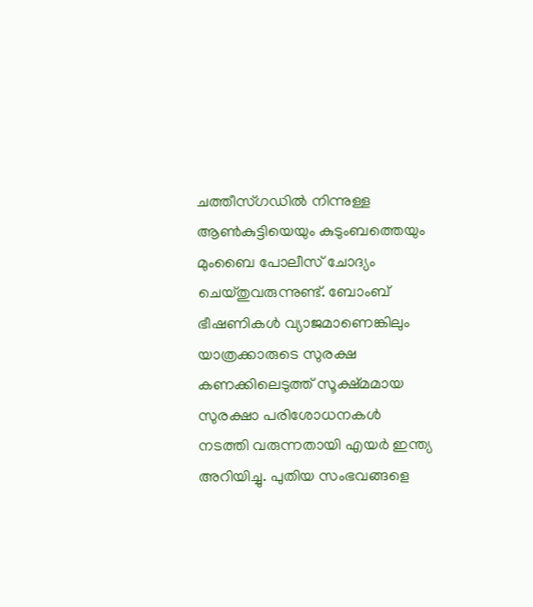ചത്തീസ്ഗഡില്‍ നിന്നുള്ള ആണ്‍കുട്ടിയെയും കുടുംബത്തെയും മുംബൈ പോലീസ് ചോദ്യം ചെയ്തുവരുന്നുണ്ട്. ബോംബ് ഭീഷണികള്‍ വ്യാജമാണെങ്കിലും യാത്രക്കാരുടെ സുരക്ഷ കണക്കിലെടുത്ത് സൂക്ഷ്മമായ സുരക്ഷാ പരിശോധനകള്‍ നടത്തി വരുന്നതായി എയര്‍ ഇന്ത്യ അറിയിച്ചു. പുതിയ സംഭവങ്ങളെ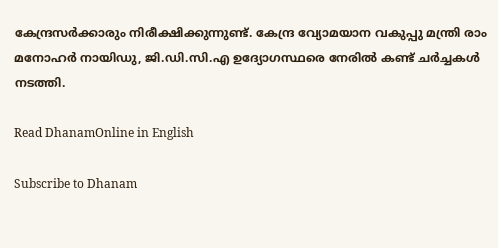കേന്ദ്രസര്‍ക്കാരും നിരീക്ഷിക്കുന്നുണ്ട്. കേന്ദ്ര വ്യോമയാന വകുപ്പു മന്ത്രി രാം മനോഹര്‍ നായിഡു, ജി.ഡി.സി.എ ഉദ്യോഗസ്ഥരെ നേരില്‍ കണ്ട് ചര്‍ച്ചകള്‍ നടത്തി.

Read DhanamOnline in English

Subscribe to Dhanam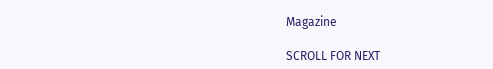Magazine

SCROLL FOR NEXT